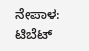ನೇಪಾಳ: ಟಿಬೆಟ್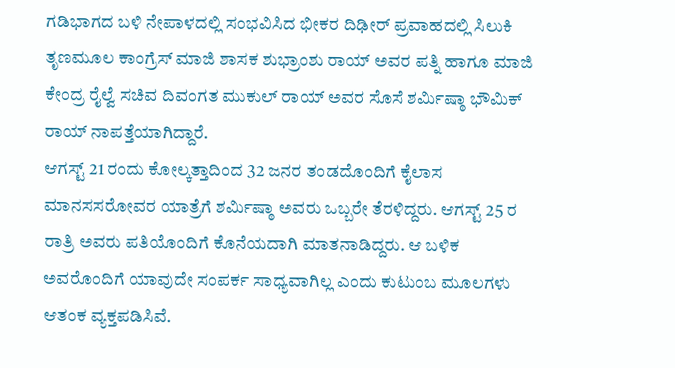ಗಡಿಭಾಗದ ಬಳಿ ನೇಪಾಳದಲ್ಲಿ ಸಂಭವಿಸಿದ ಭೀಕರ ದಿಢೀರ್ ಪ್ರವಾಹದಲ್ಲಿ ಸಿಲುಕಿ ತೃಣಮೂಲ ಕಾಂಗ್ರೆಸ್ ಮಾಜಿ ಶಾಸಕ ಶುಭ್ರಾಂಶು ರಾಯ್ ಅವರ ಪತ್ನಿ ಹಾಗೂ ಮಾಜಿ ಕೇಂದ್ರ ರೈಲ್ವೆ ಸಚಿವ ದಿವಂಗತ ಮುಕುಲ್ ರಾಯ್ ಅವರ ಸೊಸೆ ಶರ್ಮಿಷ್ಠಾ ಭೌಮಿಕ್ ರಾಯ್ ನಾಪತ್ತೆಯಾಗಿದ್ದಾರೆ.
ಆಗಸ್ಟ್ 21 ರಂದು ಕೋಲ್ಕತ್ತಾದಿಂದ 32 ಜನರ ತಂಡದೊಂದಿಗೆ ಕೈಲಾಸ ಮಾನಸಸರೋವರ ಯಾತ್ರೆಗೆ ಶರ್ಮಿಷ್ಠಾ ಅವರು ಒಬ್ಬರೇ ತೆರಳಿದ್ದರು. ಆಗಸ್ಟ್ 25 ರ ರಾತ್ರಿ ಅವರು ಪತಿಯೊಂದಿಗೆ ಕೊನೆಯದಾಗಿ ಮಾತನಾಡಿದ್ದರು. ಆ ಬಳಿಕ ಅವರೊಂದಿಗೆ ಯಾವುದೇ ಸಂಪರ್ಕ ಸಾಧ್ಯವಾಗಿಲ್ಲ ಎಂದು ಕುಟುಂಬ ಮೂಲಗಳು ಆತಂಕ ವ್ಯಕ್ತಪಡಿಸಿವೆ.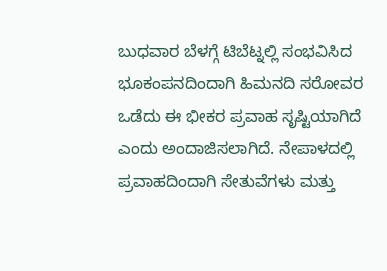ಬುಧವಾರ ಬೆಳಗ್ಗೆ ಟಿಬೆಟ್ನಲ್ಲಿ ಸಂಭವಿಸಿದ ಭೂಕಂಪನದಿಂದಾಗಿ ಹಿಮನದಿ ಸರೋವರ ಒಡೆದು ಈ ಭೀಕರ ಪ್ರವಾಹ ಸೃಷ್ಟಿಯಾಗಿದೆ ಎಂದು ಅಂದಾಜಿಸಲಾಗಿದೆ. ನೇಪಾಳದಲ್ಲಿ ಪ್ರವಾಹದಿಂದಾಗಿ ಸೇತುವೆಗಳು ಮತ್ತು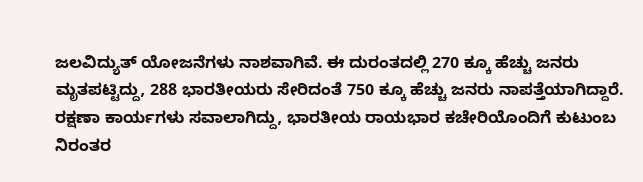ಜಲವಿದ್ಯುತ್ ಯೋಜನೆಗಳು ನಾಶವಾಗಿವೆ. ಈ ದುರಂತದಲ್ಲಿ 270 ಕ್ಕೂ ಹೆಚ್ಚು ಜನರು ಮೃತಪಟ್ಟಿದ್ದು, 288 ಭಾರತೀಯರು ಸೇರಿದಂತೆ 750 ಕ್ಕೂ ಹೆಚ್ಚು ಜನರು ನಾಪತ್ತೆಯಾಗಿದ್ದಾರೆ. ರಕ್ಷಣಾ ಕಾರ್ಯಗಳು ಸವಾಲಾಗಿದ್ದು, ಭಾರತೀಯ ರಾಯಭಾರ ಕಚೇರಿಯೊಂದಿಗೆ ಕುಟುಂಬ ನಿರಂತರ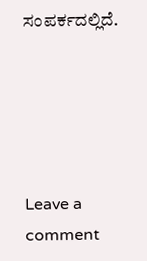ಸಂಪರ್ಕದಲ್ಲಿದೆ.





Leave a comment